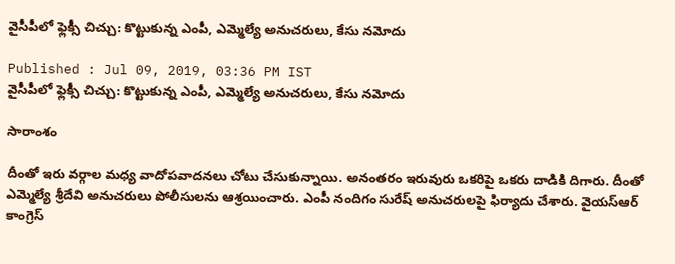వైసీపీలో ఫ్లెక్సీ చిచ్చు: కొట్టుకున్న ఎంపీ, ఎమ్మెల్యే అనుచరులు, కేసు నమోదు

Published : Jul 09, 2019, 03:36 PM IST
వైసీపీలో ఫ్లెక్సీ చిచ్చు: కొట్టుకున్న ఎంపీ, ఎమ్మెల్యే అనుచరులు, కేసు నమోదు

సారాంశం

దీంతో ఇరు వర్గాల మధ్య వాదోపవాదనలు చోటు చేసుకున్నాయి. అనంతరం ఇరువురు ఒకరిపై ఒకరు దాడికి దిగారు. దీంతో ఎమ్మెల్యే శ్రీదేవి అనుచరులు పోలీసులను ఆశ్రయించారు. ఎంపీ నందిగం సురేష్ అనుచరులపై ఫిర్యాదు చేశారు. వైయస్ఆర్ కాంగ్రెస్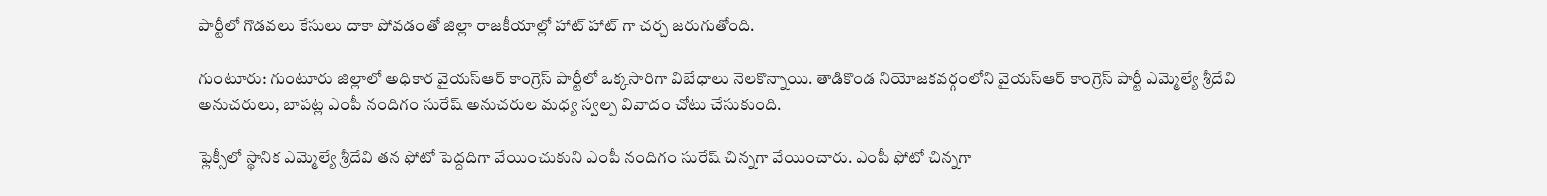పార్టీలో గొడవలు కేసులు దాకా పోవడంతో జిల్లా రాజకీయాల్లో హాట్ హాట్ గా చర్చ జరుగుతోంది.

గుంటూరు: గుంటూరు జిల్లాలో అధికార వైయస్ఆర్ కాంగ్రెస్ పార్టీలో ఒక్కసారిగా విబేధాలు నెలకొన్నాయి. తాడికొండ నియోజకవర్గంలోని వైయస్ఆర్ కాంగ్రెస్ పార్టీ ఎమ్మెల్యే శ్రీదేవి అనుచరులు, బాపట్ల ఎంపీ నందిగం సురేష్ అనుచరుల మధ్య స్వల్ప వివాదం చోటు చేసుకుంది.

ఫ్లెక్సీలో స్థానిక ఎమ్మెల్యే శ్రీదేవి తన ఫోటో పెద్దదిగా వేయించుకుని ఎంపీ నందిగం సురేష్ చిన్నగా వేయించారు. ఎంపీ ఫోటో చిన్నగా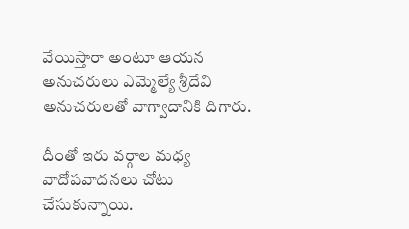వేయిస్తారా అంటూ ఆయన అనుచరులు ఎమ్మెల్యే శ్రీదేవి అనుచరులతో వాగ్వాదానికి దిగారు.

దీంతో ఇరు వర్గాల మధ్య వాదోపవాదనలు చోటు చేసుకున్నాయి.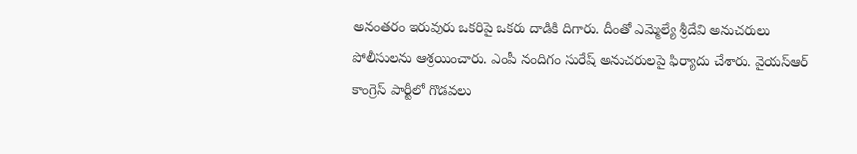అనంతరం ఇరువురు ఒకరిపై ఒకరు దాడికి దిగారు. దీంతో ఎమ్మెల్యే శ్రీదేవి అనుచరులు పోలీసులను ఆశ్రయించారు. ఎంపీ నందిగం సురేష్ అనుచరులపై ఫిర్యాదు చేశారు. వైయస్ఆర్ కాంగ్రెస్ పార్టీలో గొడవలు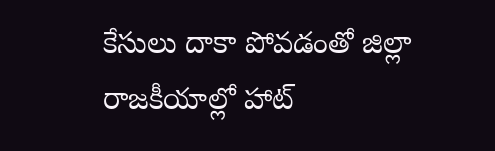కేసులు దాకా పోవడంతో జిల్లా రాజకీయాల్లో హాట్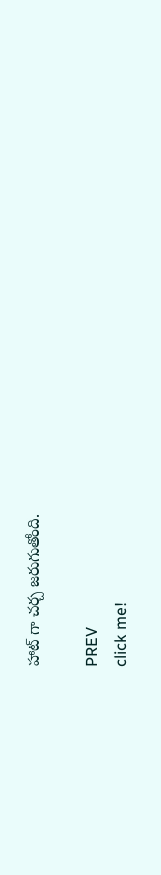హాట్ గా చర్చ జరుగుతోంది.

PREV
click me!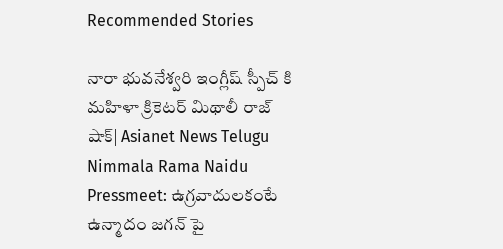Recommended Stories

నారా భువనేశ్వరి ఇంగ్లీష్ స్పీచ్ కి మహిళా క్రికెటర్ మిథాలీ రాజ్ షాక్| Asianet News Telugu
Nimmala Rama Naidu Pressmeet: ఉగ్రవాదులకంటే ఉన్మాదం జగన్ పై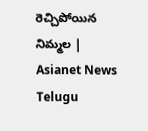రెచ్చిపోయిన నిమ్మల | Asianet News Telugu